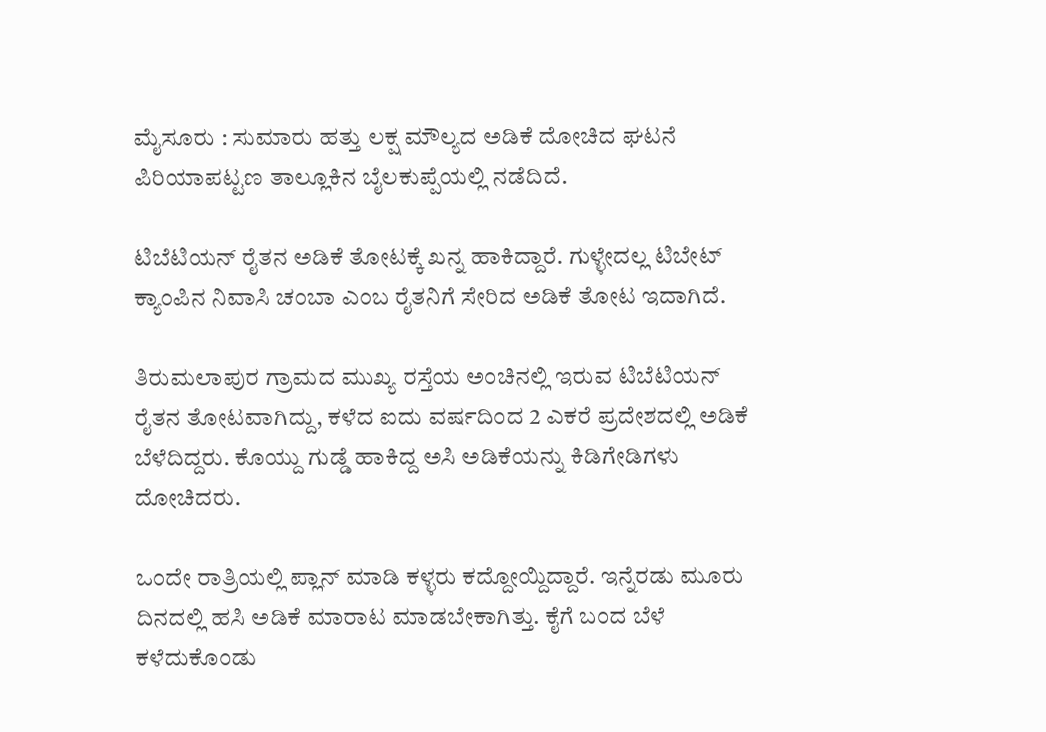ಮೈಸೂರು : ಸುಮಾರು ಹತ್ತು ಲಕ್ಷ ಮೌಲ್ಯದ ಅಡಿಕೆ ದೋಚಿದ ಘಟನೆ ಪಿರಿಯಾಪಟ್ಟಣ ತಾಲ್ಲೂಕಿನ ಬೈಲಕುಪ್ಪೆಯಲ್ಲಿ ನಡೆದಿದೆ.

ಟಿಬೆಟಿಯನ್ ರೈತನ ಅಡಿಕೆ ತೋಟಕ್ಕೆ ಖನ್ನ ಹಾಕಿದ್ದಾರೆ. ಗುಳ್ಳೇದಲ್ಲ ಟಿಬೇಟ್ ಕ್ಯಾಂಪಿನ ನಿವಾಸಿ ಚಂಬಾ ಎಂಬ ರೈತನಿಗೆ ಸೇರಿದ ಅಡಿಕೆ ತೋಟ ಇದಾಗಿದೆ.

ತಿರುಮಲಾಪುರ ಗ್ರಾಮದ ಮುಖ್ಯ ರಸ್ತೆಯ ಅಂಚಿನಲ್ಲಿ ಇರುವ ಟಿಬೆಟಿಯನ್ ರೈತನ ತೋಟವಾಗಿದ್ದು, ಕಳೆದ ಐದು ವರ್ಷದಿಂದ 2 ಎಕರೆ ಪ್ರದೇಶದಲ್ಲಿ ಅಡಿಕೆ ಬೆಳೆದಿದ್ದರು. ಕೊಯ್ದು ಗುಡ್ಡೆ ಹಾಕಿದ್ದ ಅಸಿ ಅಡಿಕೆಯನ್ನು ಕಿಡಿಗೇಡಿಗಳು ದೋಚಿದರು.

ಒಂದೇ ರಾತ್ರಿಯಲ್ಲಿ ಪ್ಲಾನ್ ಮಾಡಿ ಕಳ್ಳರು ಕದ್ದೋಯ್ದಿದ್ದಾರೆ. ಇನ್ನೆರಡು ಮೂರು ದಿನದಲ್ಲಿ ಹಸಿ ಅಡಿಕೆ ಮಾರಾಟ ಮಾಡಬೇಕಾಗಿತ್ತು. ಕೈಗೆ ಬಂದ ಬೆಳೆ ಕಳೆದುಕೊಂಡು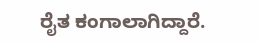ರೈತ ಕಂಗಾಲಾಗಿದ್ದಾರೆ.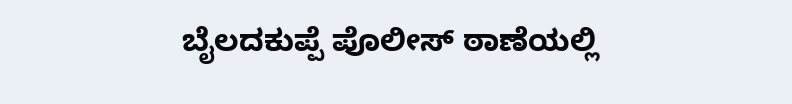ಬೈಲದಕುಪ್ಪೆ ಪೊಲೀಸ್ ಠಾಣೆಯಲ್ಲಿ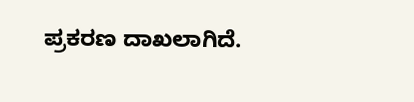ಪ್ರಕರಣ ದಾಖಲಾಗಿದೆ.